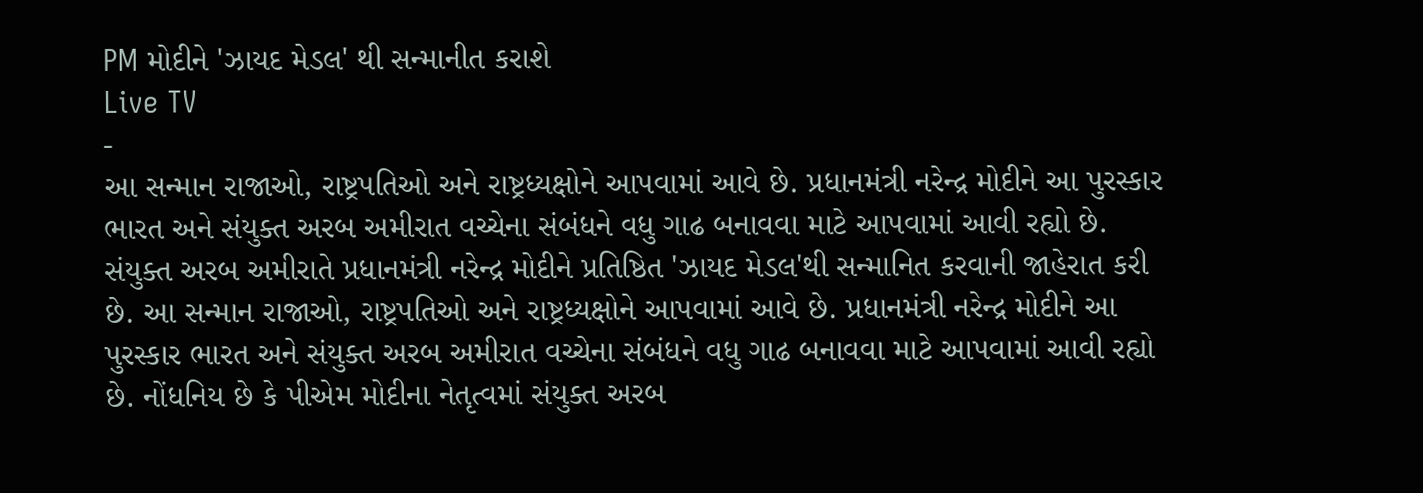PM મોદીને 'ઝાયદ મેડલ' થી સન્માનીત કરાશે
Live TV
-
આ સન્માન રાજાઓ, રાષ્ટ્રપતિઓ અને રાષ્ટ્રધ્યક્ષોને આપવામાં આવે છે. પ્રધાનમંત્રી નરેન્દ્ર મોદીને આ પુરસ્કાર ભારત અને સંયુક્ત અરબ અમીરાત વચ્ચેના સંબંધને વધુ ગાઢ બનાવવા માટે આપવામાં આવી રહ્યો છે.
સંયુક્ત અરબ અમીરાતે પ્રધાનમંત્રી નરેન્દ્ર મોદીને પ્રતિષ્ઠિત 'ઝાયદ મેડલ'થી સન્માનિત કરવાની જાહેરાત કરી છે. આ સન્માન રાજાઓ, રાષ્ટ્રપતિઓ અને રાષ્ટ્રધ્યક્ષોને આપવામાં આવે છે. પ્રધાનમંત્રી નરેન્દ્ર મોદીને આ પુરસ્કાર ભારત અને સંયુક્ત અરબ અમીરાત વચ્ચેના સંબંધને વધુ ગાઢ બનાવવા માટે આપવામાં આવી રહ્યો છે. નોંધનિય છે કે પીએમ મોદીના નેતૃત્વમાં સંયુક્ત અરબ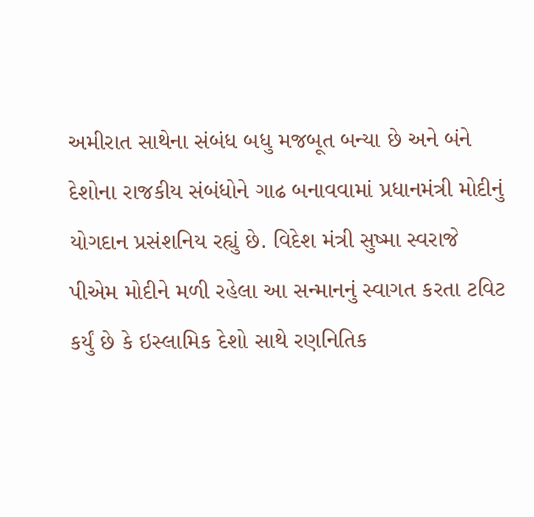અમીરાત સાથેના સંબંધ બધુ મજબૂત બન્યા છે અને બંને દેશોના રાજકીય સંબંધોને ગાઢ બનાવવામાં પ્રધાનમંત્રી મોદીનું યોગદાન પ્રસંશનિય રહ્યું છે. વિદેશ મંત્રી સુષ્મા સ્વરાજે પીએમ મોદીને મળી રહેલા આ સન્માનનું સ્વાગત કરતા ટવિટ કર્યું છે કે ઇસ્લામિક દેશો સાથે રણનિતિક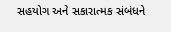સહયોગ અને સકારાત્મક સંબંધને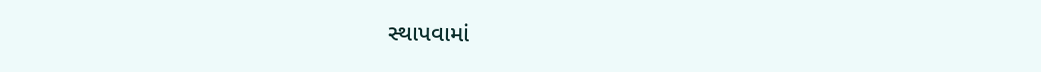સ્થાપવામાં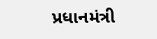પ્રધાનમંત્રી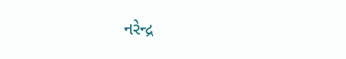નરેન્દ્ર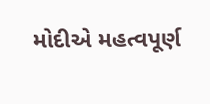મોદીએ મહત્વપૂર્ણ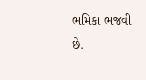ભમિકા ભજવી છે.